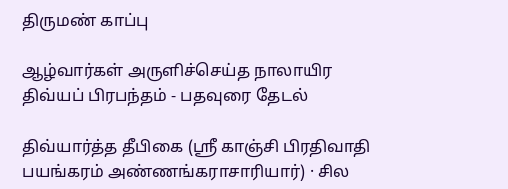திருமண் காப்பு

ஆழ்வார்கள் அருளிச்செய்த நாலாயிர திவ்யப் பிரபந்தம் - பதவுரை தேடல்

திவ்யார்த்த தீபிகை (ஸ்ரீ காஞ்சி பிரதிவாதி பயங்கரம் அண்ணங்கராசாரியார்) · சில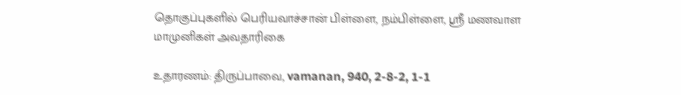தொகுப்புகளில் பெரியவாச்சான் பிள்ளை, நம்பிள்ளை, ஸ்ரீ மணவாள மாமுனிகள் அவதாரிகை

உதாரணம்: திருப்பாவை, vamanan, 940, 2-8-2, 1-1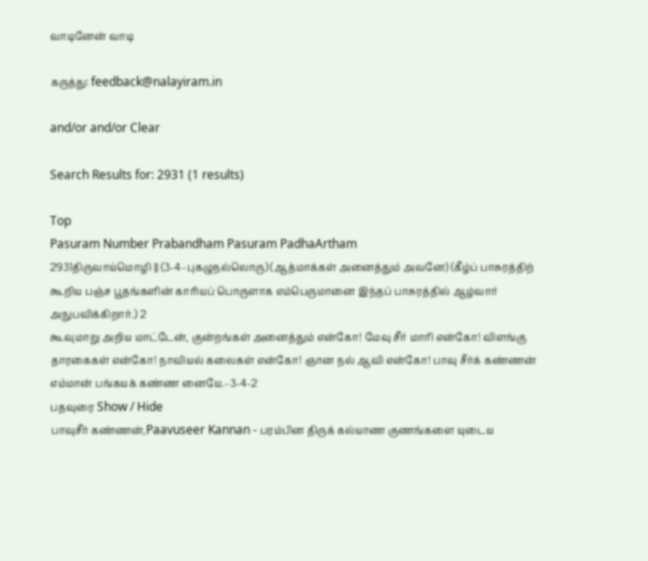வாடினேன் வாடி

கருத்து: feedback@nalayiram.in

and/or and/or Clear

Search Results for: 2931 (1 results)

Top
Pasuram Number Prabandham Pasuram PadhaArtham
2931திருவாய்மொழி || (3-4–புகழுநல்லொரு) (ஆத்மாக்கள் அனைத்தும் அவனே) (கீழ்ப் பாசுரத்திற் கூறிய பஞ்ச பூதங்களின் காரியப் பொருளாக எம்பெருமானை இந்தப் பாசுரத்தில் ஆழ்வார் அநுபவிக்கிறார்.) 2
கூவுமாறு அறிய மாட்டேன், குன்றங்கள் அனைத்தும் என்கோ! மேவு சீர் மாரி என்கோ! விளங்கு தாரகைகள் என்கோ! நாவியல் கலைகள் என்கோ! ஞான நல் ஆவி என்கோ! பாவு சீர்க் கண்ணன் எம்மான் பங்கயக் கண்ண னையே.–3-4-2
பதவுரை Show / Hide
பாவுசீர் கண்ணன்,Paavuseer Kannan - பரம்பின திருக் கல்யாண குணங்களை யுடைய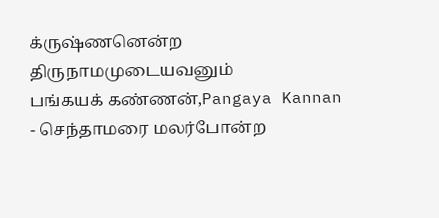க்ருஷ்ணனென்ற திருநாமமுடையவனும்
பங்கயக் கண்ணன்,Pangaya Kannan - செந்தாமரை மலர்போன்ற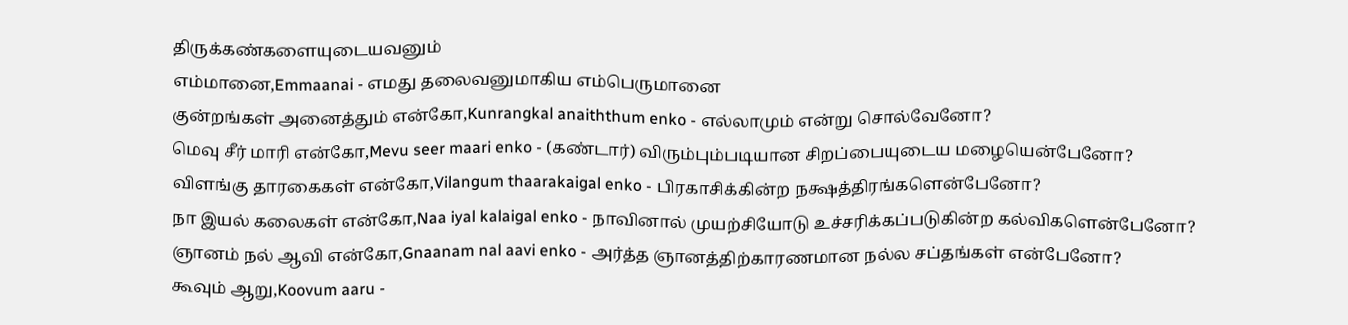திருக்கண்களையுடையவனும்
எம்மானை,Emmaanai - எமது தலைவனுமாகிய எம்பெருமானை
குன்றங்கள் அனைத்தும் என்கோ,Kunrangkal anaiththum enko - எல்லாமும் என்று சொல்வேனோ?
மெவு சீர் மாரி என்கோ,Mevu seer maari enko - (கண்டார்) விரும்பும்படியான சிறப்பையுடைய மழையென்பேனோ?
விளங்கு தாரகைகள் என்கோ,Vilangum thaarakaigal enko - பிரகாசிக்கின்ற நக்ஷத்திரங்களென்பேனோ?
நா இயல் கலைகள் என்கோ,Naa iyal kalaigal enko - நாவினால் முயற்சியோடு உச்சரிக்கப்படுகின்ற கல்விகளென்பேனோ?
ஞானம் நல் ஆவி என்கோ,Gnaanam nal aavi enko - அர்த்த ஞானத்திற்காரணமான நல்ல சப்தங்கள் என்பேனோ?
கூவும் ஆறு,Koovum aaru -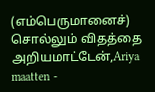(எம்பெருமானைச்) சொல்லும் விதத்தை
அறியமாட்டேன்,Ariya maatten -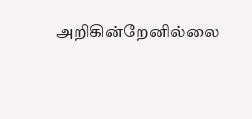அறிகின்றேனில்லை